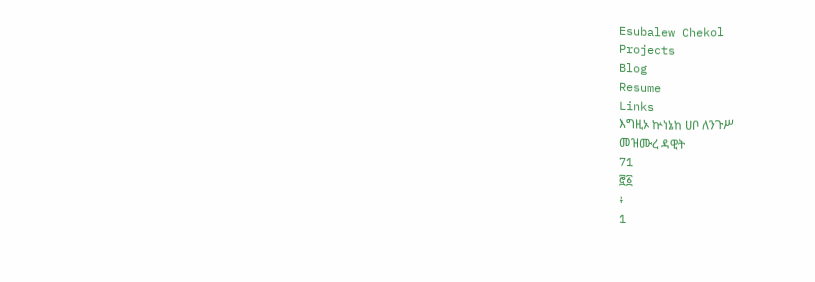Esubalew Chekol
Projects
Blog
Resume
Links
እግዚኦ ኵነኔከ ሀቦ ለንጉሥ
መዝሙረ ዳዊት
71
፸፩
፥
1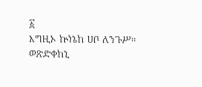፩
እግዚኦ ኵነኔከ ሀቦ ለንጉሥ።
ወጽድቀከኒ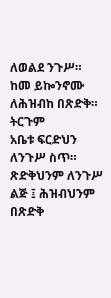ለወልደ ንጉሥ።
ከመ ይኰንኖሙ ለሕዝብከ በጽድቅ።
ትርጉም
አቤቱ ፍርድህን ለንጉሥ ስጥ። ጽድቅህንም ለንጉሥ
ልጅ ፤ ሕዝብህንም በጽድቅ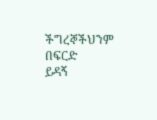ችግረኞችህንም በፍርድ
ይዳኝ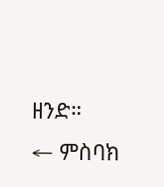ዘንድ።
← ምስባክ